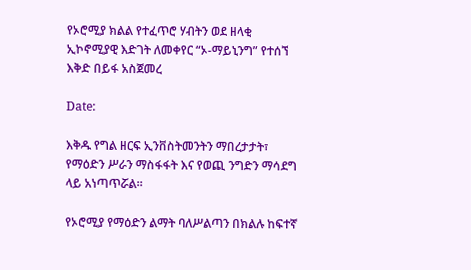የኦሮሚያ ክልል የተፈጥሮ ሃብትን ወደ ዘላቂ ኢኮኖሚያዊ እድገት ለመቀየር “ኦ-ማይኒንግ” የተሰኘ እቅድ በይፋ አስጀመረ

Date:

እቅዱ የግል ዘርፍ ኢንቨስትመንትን ማበረታታት፣ የማዕድን ሥራን ማስፋፋት እና የወጪ ንግድን ማሳደግ ላይ አነጣጥሯል።

የኦሮሚያ የማዕድን ልማት ባለሥልጣን በክልሉ ከፍተኛ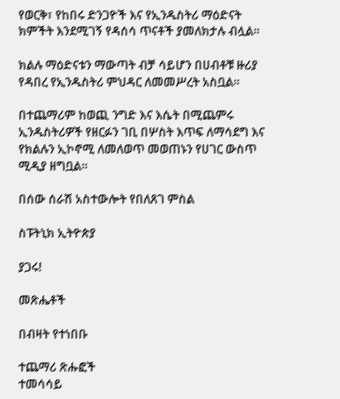የወርቅ፣ የከበሩ ድንጋዮች እና የኢንዱስትሪ ማዕድናት ክምችት እንደሚገኝ የዳሰሳ ጥናቶች ያመለክታሉ ብሏል።

ክልሉ ማዕድናቱን ማውጣት ብቻ ሳይሆን በሀብቶቹ ዙሪያ የዳበረ የኢንዱስትሪ ምህዳር ለመመሥረት አስቧል።

በተጨማሪም ከወጪ ንግድ እና እሴት በሚጨምሩ ኢንዱስትሪዎች የዘርፉን ገቢ በሦስት እጥፍ ለማሳደግ እና የክልሉን ኢኮኖሚ ለመለወጥ መወጠኑን የሀገር ውስጥ ሚዲያ ዘግቧል።

በሰው ሰራሽ አስተውሎት የበለጸገ ምስል

ስፑትኒክ ኢትዮጵያ

ያጋሩ!

መጽሔቶች

በብዛት የተነበቡ

ተጨማሪ ጽሑፎች
ተመሳሳይ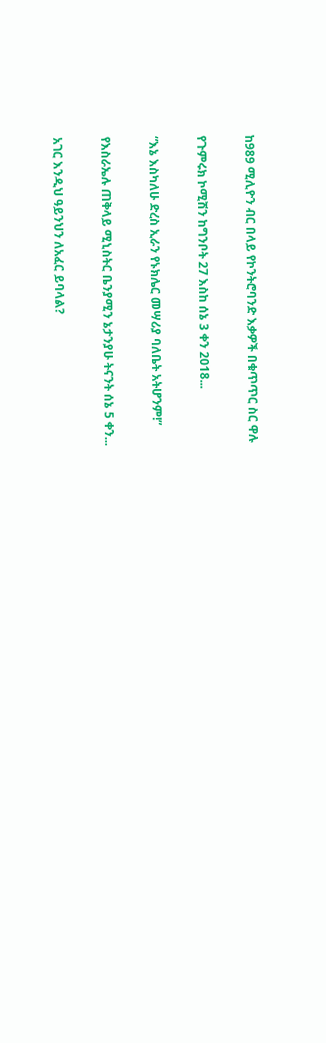ከ989 ሚሊዮን ብር በላይ የኮንትሮባንድ እቃዎች በቁጥጥር ስር ዋሉ

የጉምሩክ ኮሚሽን ከግንቦት 27 እስከ ሰኔ 3 ቀን 2018...

“እኔ እስካለሁ ድረስ ኢራን የኑክሌር መሣሪያ ባለቤት አትሆንም!”

የእስራኤሉ ጠቅላይ ሚኒስትር ቤንያሚን ኔታንያሁ ትናንት ሰኔ 5 ቀን...

አገር እንዲህ ዓይንህን ለአፈር ይባላል?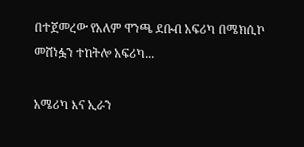በተጀመረው የአለም ዋንጫ ደቡብ አፍሪካ በሜክሲኮ መሸነፏን ተከትሎ አፍሪካ...

አሜሪካ እና ኢራን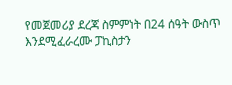የመጀመሪያ ደረጃ ስምምነት በ24 ሰዓት ውስጥ እንደሚፈራረሙ ፓኪስታን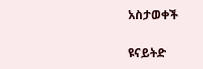አስታወቀች

ዩናይትድ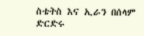ስቴትስ እና ኢራን በሰላም ድርድሩ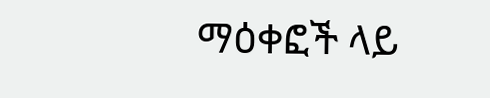ማዕቀፎች ላይ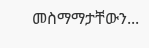መስማማታቸውን...